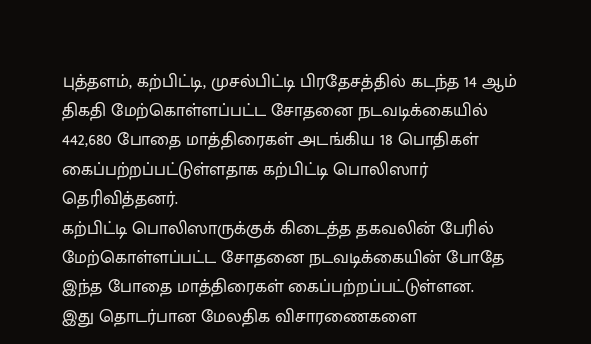புத்தளம், கற்பிட்டி, முசல்பிட்டி பிரதேசத்தில் கடந்த 14 ஆம் திகதி மேற்கொள்ளப்பட்ட சோதனை நடவடிக்கையில் 442,680 போதை மாத்திரைகள் அடங்கிய 18 பொதிகள் கைப்பற்றப்பட்டுள்ளதாக கற்பிட்டி பொலிஸார் தெரிவித்தனர்.
கற்பிட்டி பொலிஸாருக்குக் கிடைத்த தகவலின் பேரில் மேற்கொள்ளப்பட்ட சோதனை நடவடிக்கையின் போதே இந்த போதை மாத்திரைகள் கைப்பற்றப்பட்டுள்ளன.
இது தொடர்பான மேலதிக விசாரணைகளை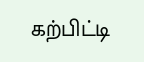கற்பிட்டி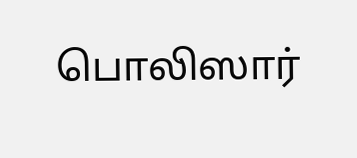பொலிஸார்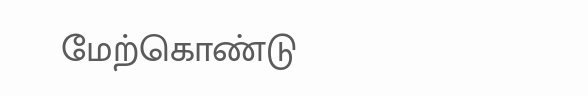மேற்கொண்டு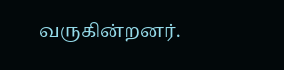வருகின்றனர்.